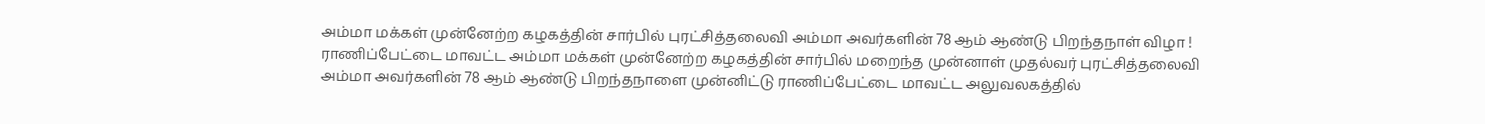அம்மா மக்கள் முன்னேற்ற கழகத்தின் சார்பில் புரட்சித்தலைவி அம்மா அவர்களின் 78 ஆம் ஆண்டு பிறந்தநாள் விழா !
ராணிப்பேட்டை மாவட்ட அம்மா மக்கள் முன்னேற்ற கழகத்தின் சார்பில் மறைந்த முன்னாள் முதல்வர் புரட்சித்தலைவி அம்மா அவர்களின் 78 ஆம் ஆண்டு பிறந்தநாளை முன்னிட்டு ராணிப்பேட்டை மாவட்ட அலுவலகத்தில்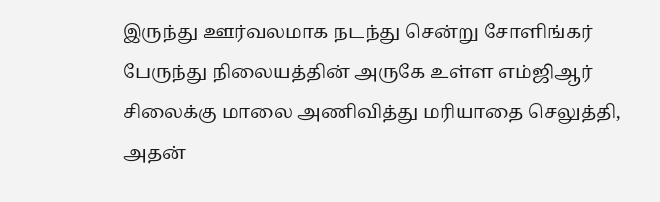இருந்து ஊர்வலமாக நடந்து சென்று சோளிங்கர் பேருந்து நிலையத்தின் அருகே உள்ள எம்ஜிஆர் சிலைக்கு மாலை அணிவித்து மரியாதை செலுத்தி, அதன்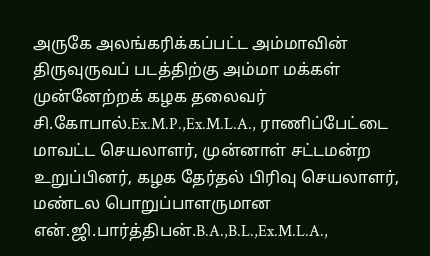அருகே அலங்கரிக்கப்பட்ட அம்மாவின் திருவுருவப் படத்திற்கு அம்மா மக்கள் முன்னேற்றக் கழக தலைவர் சி.கோபால்.Ex.M.P.,Ex.M.L.A., ராணிப்பேட்டை மாவட்ட செயலாளர், முன்னாள் சட்டமன்ற உறுப்பினர், கழக தேர்தல் பிரிவு செயலாளர், மண்டல பொறுப்பாளருமான என்.ஜி.பார்த்திபன்.B.A.,B.L.,Ex.M.L.A.,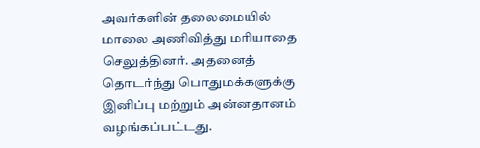அவர்களின் தலைமையில் மாலை அணிவித்து மரியாதை செலுத்தினர். அதனைத் தொடர்ந்து பொதுமக்களுக்கு இனிப்பு மற்றும் அன்னதானம் வழங்கப்பட்டது.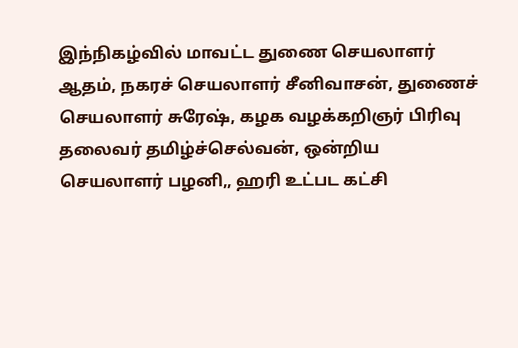இந்நிகழ்வில் மாவட்ட துணை செயலாளர் ஆதம், நகரச் செயலாளர் சீனிவாசன், துணைச் செயலாளர் சுரேஷ், கழக வழக்கறிஞர் பிரிவு தலைவர் தமிழ்ச்செல்வன், ஒன்றிய செயலாளர் பழனி,, ஹரி உட்பட கட்சி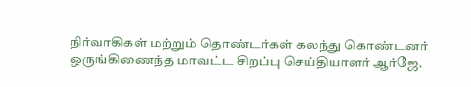நிர்வாகிகள் மற்றும் தொண்டர்கள் கலந்து கொண்டனர்
ஒருங்கிணைந்த மாவட்ட சிறப்பு செய்தியாளர் ஆர்ஜே.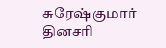சுரேஷ்குமார் தினசரி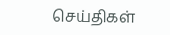செய்திகள்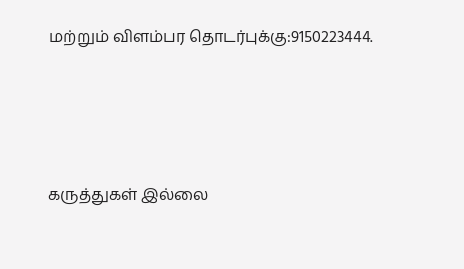மற்றும் விளம்பர தொடர்புக்கு:9150223444.






கருத்துகள் இல்லை